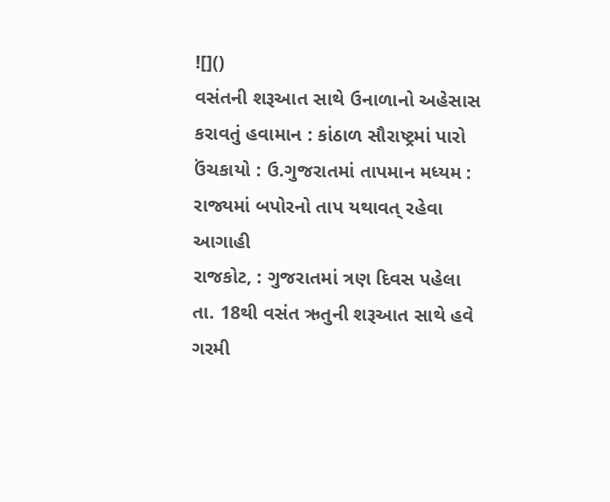![]()
વસંતની શરૂઆત સાથે ઉનાળાનો અહેસાસ કરાવતું હવામાન : કાંઠાળ સૌરાષ્ટ્રમાં પારો ઉંચકાયો : ઉ.ગુજરાતમાં તાપમાન મધ્યમ : રાજ્યમાં બપોરનો તાપ યથાવત્ રહેવા આગાહી
રાજકોટ, : ગુજરાતમાં ત્રણ દિવસ પહેલા તા. 18થી વસંત ઋતુની શરૂઆત સાથે હવે ગરમી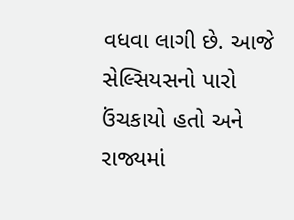વધવા લાગી છે. આજે સેલ્સિયસનો પારો ઉંચકાયો હતો અને રાજ્યમાં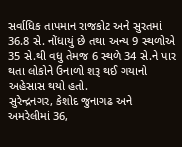સર્વાધિક તાપમાન રાજકોટ અને સુરતમાં 36.8 સે. નોંધાયું છે તથા અન્ય 9 સ્થળોએ 35 સે.થી વધુ તેમજ 6 સ્થળે 34 સે.ને પાર થતા લોકોને ઉનાળો શરૂ થઈ ગયાનો અહેસાસ થયો હતો.
સુરેન્દ્રનગર, કેશોદ જુનાગઢ અને અમરેલીમાં 36,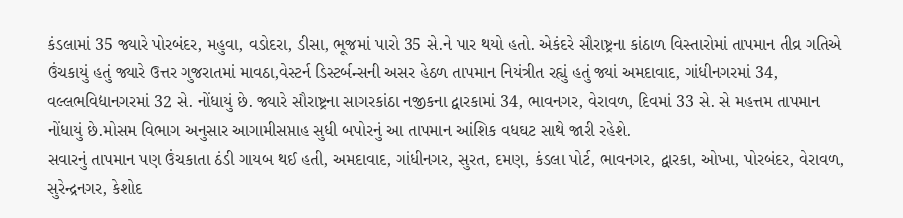કંડલામાં 35 જ્યારે પોરબંદર, મહુવા, વડોદરા, ડીસા, ભૂજમાં પારો 35 સે.ને પાર થયો હતો. એકંદરે સૌરાષ્ટ્રના કાંઠાળ વિસ્તારોમાં તાપમાન તીવ્ર ગતિએ ઉંચકાયું હતું જ્યારે ઉત્તર ગુજરાતમાં માવઠા,વેસ્ટર્ન ડિસ્ટર્બન્સની અસર હેઠળ તાપમાન નિયંત્રીત રહ્યું હતું જ્યાં અમદાવાદ, ગાંધીનગરમાં 34, વલ્લભવિદ્યાનગરમાં 32 સે. નોંધાયું છે. જ્યારે સૌરાષ્ટ્રના સાગરકાંઠા નજીકના દ્વારકામાં 34, ભાવનગર, વેરાવળ, દિવમાં 33 સે. સે મહત્તમ તાપમાન નોંધાયું છે.મોસમ વિભાગ અનુસાર આગામીસપ્તાહ સુધી બપોરનું આ તાપમાન આંશિક વધઘટ સાથે જારી રહેશે.
સવારનું તાપમાન પણ ઉંચકાતા ઠંડી ગાયબ થઈ હતી, અમદાવાદ, ગાંધીનગર, સુરત, દમણ, કંડલા પોર્ટ, ભાવનગર, દ્વારકા, ઓખા, પોરબંદર, વેરાવળ, સુરેન્દ્રનગર, કેશોદ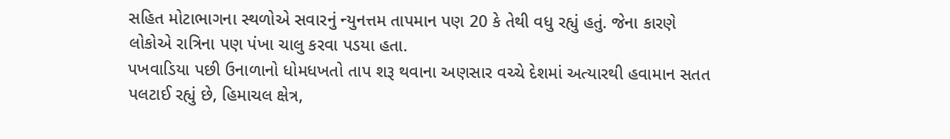સહિત મોટાભાગના સ્થળોએ સવારનું ન્યુનત્તમ તાપમાન પણ 20 કે તેથી વધુ રહ્યું હતું. જેના કારણે લોકોએ રાત્રિના પણ પંખા ચાલુ કરવા પડયા હતા.
પખવાડિયા પછી ઉનાળાનો ધોમધખતો તાપ શરૂ થવાના અણસાર વચ્ચે દેશમાં અત્યારથી હવામાન સતત પલટાઈ રહ્યું છે, હિમાચલ ક્ષેત્ર,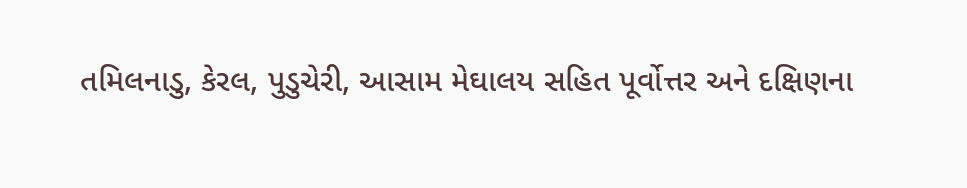તમિલનાડુ, કેરલ, પુડુચેરી, આસામ મેઘાલય સહિત પૂર્વોત્તર અને દક્ષિણના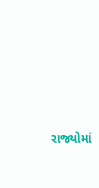રાજ્યોમાં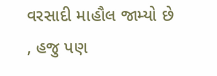વરસાદી માહૌલ જામ્યો છે , હજુ પણ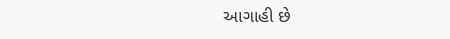આગાહી છે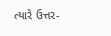ત્યારે ઉત્તર-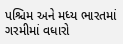પશ્ચિમ અને મધ્ય ભારતમાં ગરમીમાં વધારો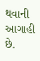થવાની આગાહી છે.